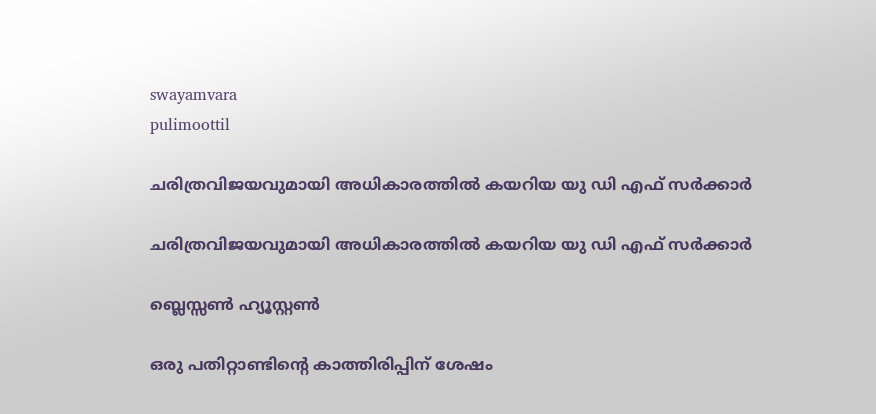swayamvara
pulimoottil

ചരിത്രവിജയവുമായി അധികാരത്തില്‍ കയറിയ യു ഡി എഫ് സര്‍ക്കാര്‍

ചരിത്രവിജയവുമായി അധികാരത്തില്‍ കയറിയ യു ഡി എഫ് സര്‍ക്കാര്‍

ബ്ലെസ്സണ്‍ ഹ്യൂസ്റ്റണ്‍

ഒരു പതിറ്റാണ്ടിന്റെ കാത്തിരിപ്പിന് ശേഷം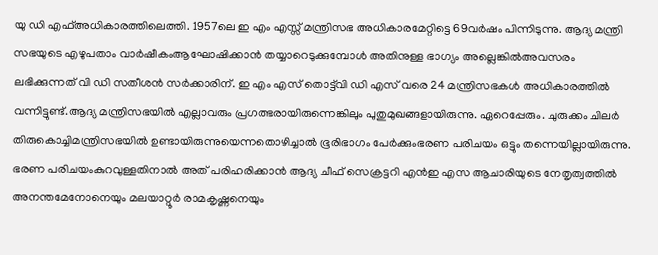യു ഡി എഫ്അധികാരത്തിലെത്തി. 1957ലെ ഇ എം എസ്സ് മന്ത്രിസഭ അധികാരമേറ്റിട്ടെ 69വര്‍ഷം പിന്നിടുന്നു. ആദ്യ മന്ത്രി സഭയുടെ എഴുപതാം വാര്‍ഷീകംആഘോഷിക്കാന്‍ തയ്യാറെടുക്കുമ്പോള്‍ അതിനുള്ള ഭാഗ്യം അല്ലെങ്കില്‍അവസരം ലഭിക്കുന്നത് വി ഡി സതീശന്‍ സര്‍ക്കാരിന്. ഇ എം എസ് തൊട്ട്‌വി ഡി എസ് വരെ 24 മന്ത്രിസഭകള്‍ അധികാരത്തില്‍ വന്നിട്ടുണ്ട്.ആദ്യ മന്ത്രിസഭയില്‍ എല്ലാവരും പ്രഗത്ഭരായിരുന്നെങ്കിലും പുതുമുഖങ്ങളായിരുന്നു. ഏറെപ്പേരും. ചുരുക്കം ചിലര്‍ തിരുകൊച്ചിമന്ത്രിസഭയില്‍ ഉണ്ടായിരുന്നുയെന്നതൊഴിച്ചാല്‍ ഭൂരിഭാഗം പേര്‍ക്കുംഭരണ പരിചയം ഒട്ടും തന്നെയില്ലായിരുന്നു. ഭരണ പരിചയംകുറവുള്ളതിനാല്‍ അത് പരിഹരിക്കാന്‍ ആദ്യ ചീഫ് സെക്രട്ടറി എന്‍ഇ എസ ആചാരിയുടെ നേതൃത്വത്തില്‍ അനന്തമേനോനെയും മലയാറ്റൂര്‍ രാമകൃഷ്ണനെയും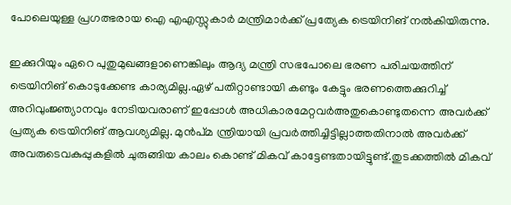പോലെയുള്ള പ്രഗത്ഭരായ ഐ എഎസ്സുകാര്‍ മന്ത്രിമാര്‍ക്ക് പ്രത്യേക ട്രെയിനിങ് നല്‍കിയിരുന്നു.

ഇക്കുറിയും ഏറെ പുതുമുഖങ്ങളാണെങ്കിലും ആദ്യ മന്ത്രി സഭപോലെ ഭരണ പരിചയത്തിന് ട്രെയിനിങ് കൊടുക്കേണ്ട കാര്യമില്ല.ഏഴ് പതിറ്റാണ്ടായി കണ്ടും കേട്ടും ഭരണത്തെക്കുറിച്ച് അറിവുംജ്ഞ്യാനവും നേടിയവരാണ് ഇപ്പോള്‍ അധികാരമേറ്റവര്‍അതുകൊണ്ടുതന്നെ അവര്‍ക്ക് പ്രത്യക ട്രെയിനിങ് ആവശ്യമില്ല. മുന്‍പ്മ ന്ത്രിയായി പ്രവര്‍ത്തിച്ചിട്ടില്ലാത്തതിനാല്‍ അവര്‍ക്ക് അവരുടെവകുപ്പുകളില്‍ ചുരുങ്ങിയ കാലം കൊണ്ട് മികവ് കാട്ടേണ്ടതായിട്ടുണ്ട്.തുടക്കത്തില്‍ മികവ്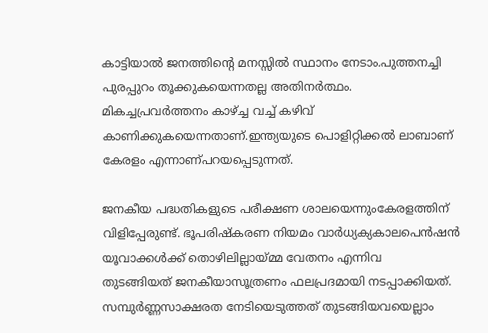കാട്ടിയാല്‍ ജനത്തിന്റെ മനസ്സില്‍ സ്ഥാനം നേടാം.പുത്തനച്ചി പുരപ്പുറം തൂക്കുകയെന്നതല്ല അതിനര്‍ത്ഥം. മികച്ചപ്രവര്‍ത്തനം കാഴ്ച്ച വച്ച് കഴിവ് കാണിക്കുകയെന്നതാണ്.ഇന്ത്യയുടെ പൊളിറ്റിക്കല്‍ ലാബാണ് കേരളം എന്നാണ്പറയപ്പെടുന്നത്.

ജനകീയ പദ്ധതികളുടെ പരീക്ഷണ ശാലയെന്നുംകേരളത്തിന് വിളിപ്പേരുണ്ട്. ഭൂപരിഷ്‌കരണ നിയമം വാര്‍ധ്യക്യകാലപെന്‍ഷന്‍ യൂവാക്കള്‍ക്ക് തൊഴിലില്ലായ്മ്മ വേതനം എന്നിവ
തുടങ്ങിയത് ജനകീയാസൂത്രണം ഫലപ്രദമായി നടപ്പാക്കിയത്. സമ്പുര്‍ണ്ണസാക്ഷരത നേടിയെടുത്തത് തുടങ്ങിയവയെല്ലാം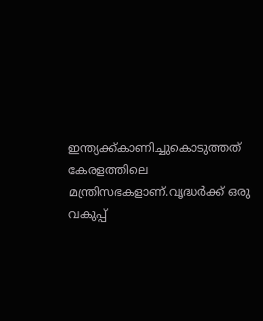ഇന്ത്യക്ക്കാണിച്ചുകൊടുത്തത് കേരളത്തിലെ മന്ത്രിസഭകളാണ്.വൃദ്ധര്‍ക്ക് ഒരു വകുപ്പ്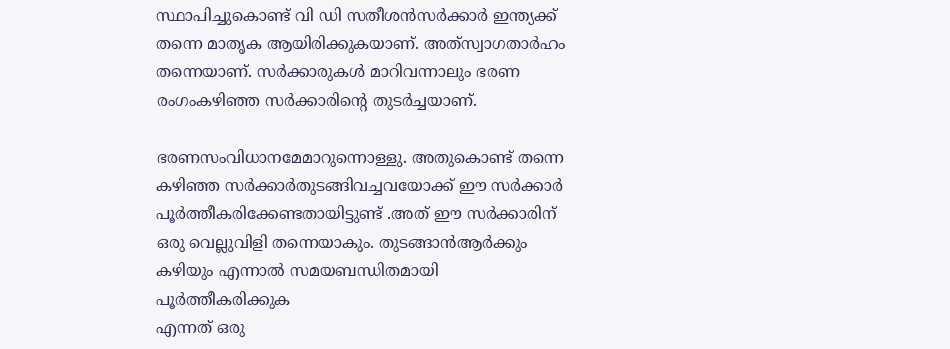സ്ഥാപിച്ചുകൊണ്ട് വി ഡി സതീശന്‍സര്‍ക്കാര്‍ ഇന്ത്യക്ക് തന്നെ മാതൃക ആയിരിക്കുകയാണ്. അത്‌സ്വാഗതാര്‍ഹം തന്നെയാണ്. സര്‍ക്കാരുകള്‍ മാറിവന്നാലും ഭരണ രംഗംകഴിഞ്ഞ സര്‍ക്കാരിന്റെ തുടര്‍ച്ചയാണ്.

ഭരണസംവിധാനമേമാറുന്നൊള്ളു. അതുകൊണ്ട് തന്നെ കഴിഞ്ഞ സര്‍ക്കാര്‍തുടങ്ങിവച്ചവയോക്ക് ഈ സര്‍ക്കാര്‍ പൂര്‍ത്തീകരിക്കേണ്ടതായിട്ടുണ്ട് .അത് ഈ സര്‍ക്കാരിന് ഒരു വെല്ലുവിളി തന്നെയാകും. തുടങ്ങാന്‍ആര്‍ക്കും കഴിയും എന്നാല്‍ സമയബന്ധിതമായി പൂര്‍ത്തീകരിക്കുക
എന്നത് ഒരു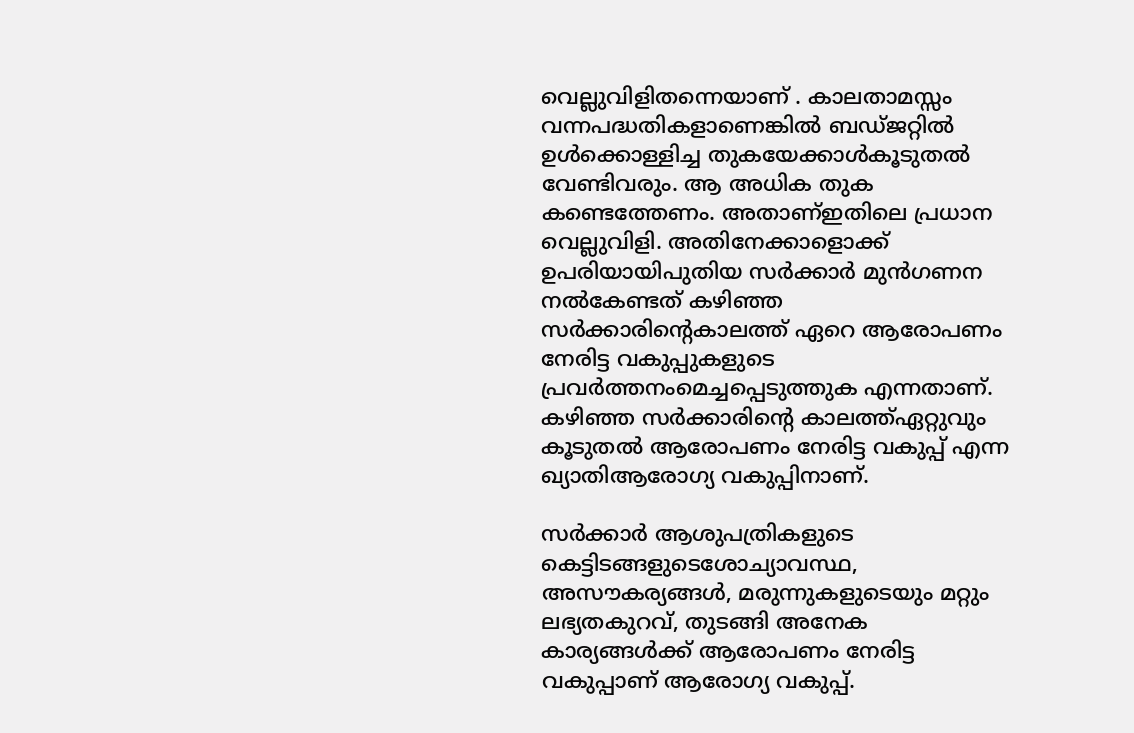വെല്ലുവിളിതന്നെയാണ് . കാലതാമസ്സം വന്നപദ്ധതികളാണെങ്കില്‍ ബഡ്ജറ്റില്‍ ഉള്‍ക്കൊള്ളിച്ച തുകയേക്കാള്‍കൂടുതല്‍ വേണ്ടിവരും. ആ അധിക തുക കണ്ടെത്തേണം. അതാണ്ഇതിലെ പ്രധാന വെല്ലുവിളി. അതിനേക്കാളൊക്ക് ഉപരിയായിപുതിയ സര്‍ക്കാര്‍ മുന്‍ഗണന നല്‍കേണ്ടത് കഴിഞ്ഞ സര്‍ക്കാരിന്റെകാലത്ത് ഏറെ ആരോപണം നേരിട്ട വകുപ്പുകളുടെ പ്രവര്‍ത്തനംമെച്ചപ്പെടുത്തുക എന്നതാണ്. കഴിഞ്ഞ സര്‍ക്കാരിന്റെ കാലത്ത്ഏറ്റുവും കൂടുതല്‍ ആരോപണം നേരിട്ട വകുപ്പ് എന്ന ഖ്യാതിആരോഗ്യ വകുപ്പിനാണ്.

സര്‍ക്കാര്‍ ആശുപത്രികളുടെ കെട്ടിടങ്ങളുടെശോച്യാവസ്ഥ, അസൗകര്യങ്ങള്‍, മരുന്നുകളുടെയും മറ്റും ലഭ്യതകുറവ്, തുടങ്ങി അനേക കാര്യങ്ങള്‍ക്ക് ആരോപണം നേരിട്ട വകുപ്പാണ് ആരോഗ്യ വകുപ്പ്.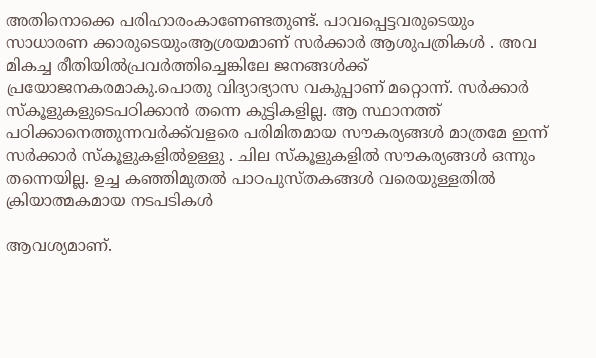അതിനൊക്കെ പരിഹാരംകാണേണ്ടതുണ്ട്. പാവപ്പെട്ടവരുടെയും സാധാരണ ക്കാരുടെയുംആശ്രയമാണ് സര്‍ക്കാര്‍ ആശുപത്രികള്‍ . അവ മികച്ച രീതിയില്‍പ്രവര്‍ത്തിച്ചെങ്കിലേ ജനങ്ങള്‍ക്ക് പ്രയോജനകരമാകു.പൊതു വിദ്യാഭ്യാസ വകുപ്പാണ് മറ്റൊന്ന്. സര്‍ക്കാര്‍ സ്‌കൂളുകളുടെപഠിക്കാന്‍ തന്നെ കുട്ടികളില്ല. ആ സ്ഥാനത്ത് പഠിക്കാനെത്തുന്നവര്‍ക്ക്‌വളരെ പരിമിതമായ സൗകര്യങ്ങള്‍ മാത്രമേ ഇന്ന് സര്‍ക്കാര്‍ സ്‌കൂളുകളില്‍ഉള്ളു . ചില സ്‌കൂളുകളില്‍ സൗകര്യങ്ങള്‍ ഒന്നും തന്നെയില്ല. ഉച്ച കഞ്ഞിമുതല്‍ പാഠപുസ്തകങ്ങള്‍ വരെയുള്ളതില്‍ ക്രിയാത്മകമായ നടപടികള്‍

ആവശ്യമാണ്.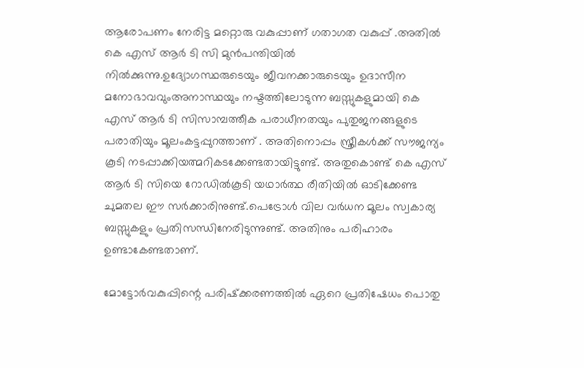ആരോപണം നേരിട്ട മറ്റൊരു വകുപ്പാണ് ഗതാഗത വകുപ്പ് .അതില്‍ കെ എസ് ആര്‍ ടി സി മുന്‍പന്തിയില്‍ നില്‍ക്കുന്നു.ഉദ്യോഗസ്ഥരുടെയും ജീവനക്കാരുടെയും ഉദാസീന മനോഭാവവുംഅനാസ്ഥയും നഷ്ടത്തിലോടുന്ന ബസ്സുകളുമായി കെ എസ് ആര്‍ ടി സിസാമ്പത്തീക പരാധീനതയും പുതുജനങ്ങളുടെ പരാതിയും മൂലംകട്ടപ്പുറത്താണ് . അതിനൊപ്പം സ്ത്രീകള്‍ക്ക് സൗജന്യം കൂടി നടപ്പാക്കിയത്മറികടക്കേണ്ടതായിട്ടുണ്ട്. അതുകൊണ്ട് കെ എസ് ആര്‍ ടി സിയെ റോഡില്‍കൂടി യഥാര്‍ത്ഥ രീതിയില്‍ ഓടിക്കേണ്ട ചുമതല ഈ സര്‍ക്കാരിനുണ്ട്.പെട്രോള്‍ വില വര്‍ധന മൂലം സ്വകാര്യ ബസ്സുകളും പ്രതിസന്ധിനേരിടുന്നുണ്ട്. അതിനും പരിഹാരം ഉണ്ടാകേണ്ടതാണ്.

മോട്ടോര്‍വകുപ്പിന്റെ പരിഷ്‌ക്കരണത്തില്‍ ഏറെ പ്രതിഷേധം പൊതു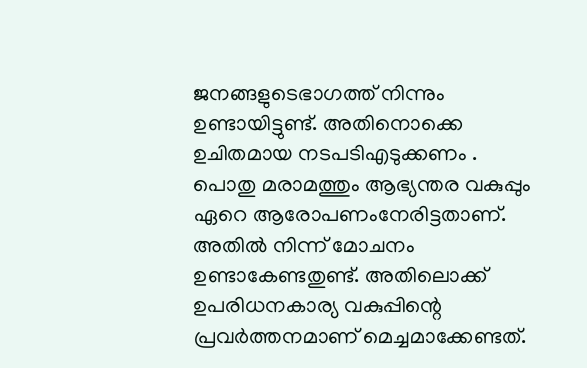ജനങ്ങളുടെഭാഗത്ത് നിന്നും ഉണ്ടായിട്ടുണ്ട്. അതിനൊക്കെ ഉചിതമായ നടപടിഎടുക്കണം . പൊതു മരാമത്തും ആഭ്യന്തര വകുപ്പും ഏറെ ആരോപണംനേരിട്ടതാണ്. അതില്‍ നിന്ന് മോചനം ഉണ്ടാകേണ്ടതുണ്ട്. അതിലൊക്ക് ഉപരിധനകാര്യ വകുപ്പിന്റെ പ്രവര്‍ത്തനമാണ് മെച്ചമാക്കേണ്ടത്.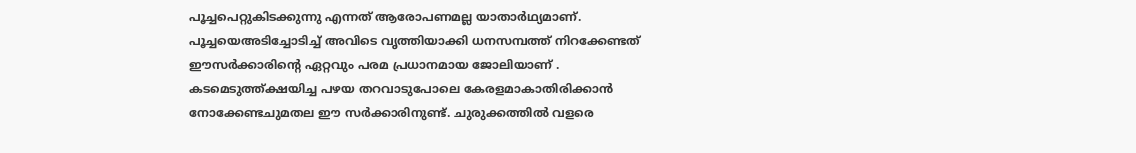പൂച്ചപെറ്റുകിടക്കുന്നു എന്നത് ആരോപണമല്ല യാതാര്‍ഥ്യമാണ്. പൂച്ചയെഅടിച്ചോടിച്ച് അവിടെ വൃത്തിയാക്കി ധനസമ്പത്ത് നിറക്കേണ്ടത് ഈസര്‍ക്കാരിന്റെ ഏറ്റവും പരമ പ്രധാനമായ ജോലിയാണ് . കടമെടുത്ത്ക്ഷയിച്ച പഴയ തറവാടുപോലെ കേരളമാകാതിരിക്കാന്‍ നോക്കേണ്ടചുമതല ഈ സര്‍ക്കാരിനുണ്ട്. ചുരുക്കത്തില്‍ വളരെ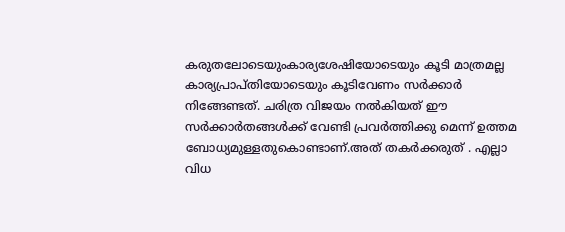കരുതലോടെയുംകാര്യശേഷിയോടെയും കൂടി മാത്രമല്ല കാര്യപ്രാപ്തിയോടെയും കൂടിവേണം സര്‍ക്കാര്‍ നിങ്ങേണ്ടത്. ചരിത്ര വിജയം നല്‍കിയത് ഈ സര്‍ക്കാര്‍തങ്ങള്‍ക്ക് വേണ്ടി പ്രവര്‍ത്തിക്കു മെന്ന് ഉത്തമ ബോധ്യമുള്ളതുകൊണ്ടാണ്.അത് തകര്‍ക്കരുത് . എല്ലാ വിധ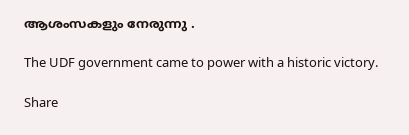ആശംസകളും നേരുന്നു .

The UDF government came to power with a historic victory.

Share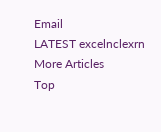Email
LATEST excelnclexrn
More Articles
Top